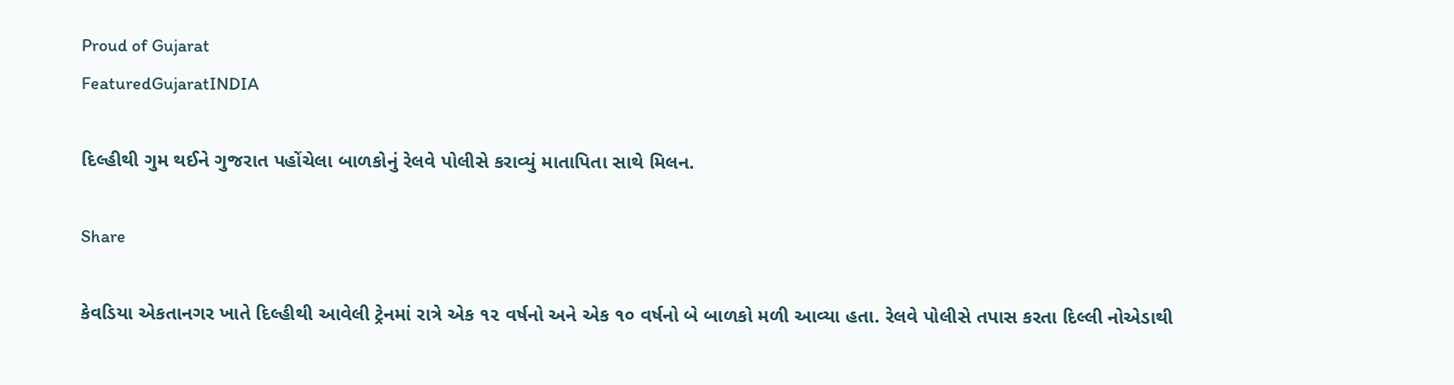Proud of Gujarat
FeaturedGujaratINDIA

દિલ્હીથી ગુમ થઈને ગુજરાત પહોંચેલા બાળકોનું રેલવે પોલીસે કરાવ્યું માતાપિતા સાથે મિલન.

Share

કેવડિયા એકતાનગર ખાતે દિલ્હીથી આવેલી ટ્રેનમાં રાત્રે એક ૧૨ વર્ષનો અને એક ૧૦ વર્ષનો બે બાળકો મળી આવ્યા હતા. રેલવે પોલીસે તપાસ કરતા દિલ્લી નોએડાથી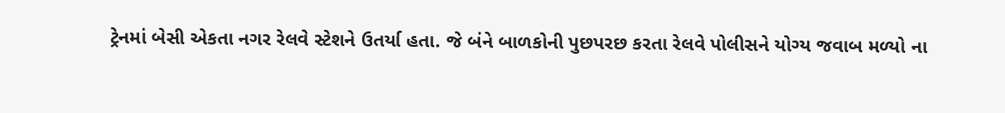ટ્રેનમાં બેસી એકતા નગર રેલવે સ્ટેશને ઉતર્યા હતા. જે બંને બાળકોની પુછપરછ કરતા રેલવે પોલીસને યોગ્ય જવાબ મળ્યો ના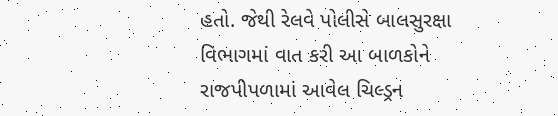હતો. જેથી રેલવે પોલીસે બાલસુરક્ષા વિભાગમાં વાત કરી આ બાળકોને રાજપીપળામાં આવેલ ચિલ્ડ્રન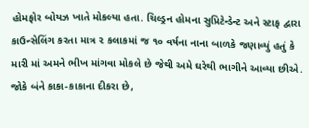હોમફોર બોયઝ ખાતે મોકલ્યા હતા. ચિલ્ડ્રન હોમના સુપ્રિટેન્ડેન્ટ અને સ્ટાફ દ્વારા કાઉન્સેલિંગ કરતા માત્ર ૨ કલાકમાં જ ૧૦ વર્ષના નાના બાળકે જણાવ્યું હતું કે મારી માં અમને ભીખ માંગવા મોકલે છે જેથી અમે ઘરેથી ભાગીને આવ્યા છીએ. જોકે બંને કાકા-કાકાના દીકરા છે,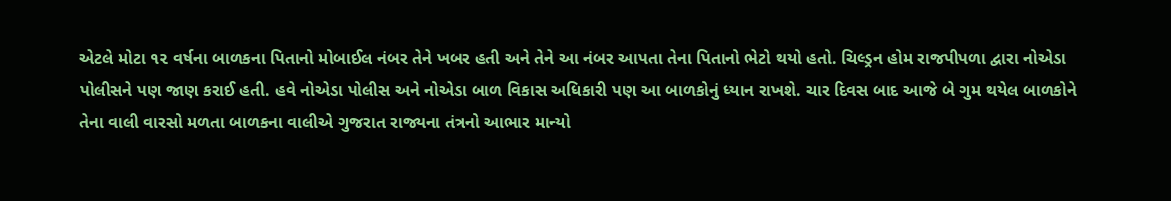એટલે મોટા ૧૨ વર્ષના બાળકના પિતાનો મોબાઈલ નંબર તેને ખબર હતી અને તેને આ નંબર આપતા તેના પિતાનો ભેટો થયો હતો. ચિલ્ડ્રન હોમ રાજપીપળા દ્વારા નોએડા પોલીસને પણ જાણ કરાઈ હતી. હવે નોએડા પોલીસ અને નોએડા બાળ વિકાસ અધિકારી પણ આ બાળકોનું ધ્યાન રાખશે. ચાર દિવસ બાદ આજે બે ગુમ થયેલ બાળકોને તેના વાલી વારસો મળતા બાળકના વાલીએ ગુજરાત રાજ્યના તંત્રનો આભાર માન્યો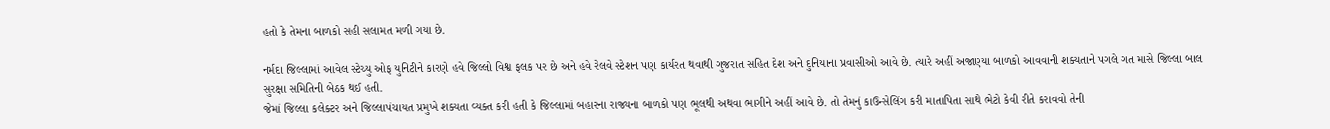હતો કે તેમના બાળકો સહી સલામત મળી ગયા છે.

નર્મદા જિલ્લામાં આવેલ સ્ટેચ્યુ ઓફ યુનિટીને કારણે હવે જિલ્લો વિશ્વ ફલક પર છે અને હવે રેલવે સ્ટેશન પણ કાર્યરત થવાથી ગુજરાત સહિત દેશ અને દુનિયાના પ્રવાસીઓ આવે છે. ત્યારે અહીં અજાણ્યા બાળકો આવવાની શક્યતાને પગલે ગત માસે જિલ્લા બાલ સુરક્ષા સમિતિની બેઠક થઈ હતી.
જેમાં જિલ્લા કલેક્ટર અને જિલ્લાપંચાયત પ્રમુખે શક્યતા વ્યક્ત કરી હતી કે જિલ્લામાં બહારના રાજ્યના બાળકો પણ ભૂલથી અથવા ભાગીને અહીં આવે છે. તો તેમનું કાઉન્સેલિંગ કરી માતાપિતા સાથે ભેટો કેવી રીતે કરાવવો તેની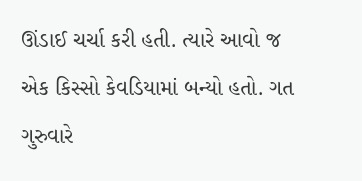ઊંડાઈ ચર્ચા કરી હતી. ત્યારે આવો જ એક કિસ્સો કેવડિયામાં બન્યો હતો. ગત ગુરુવારે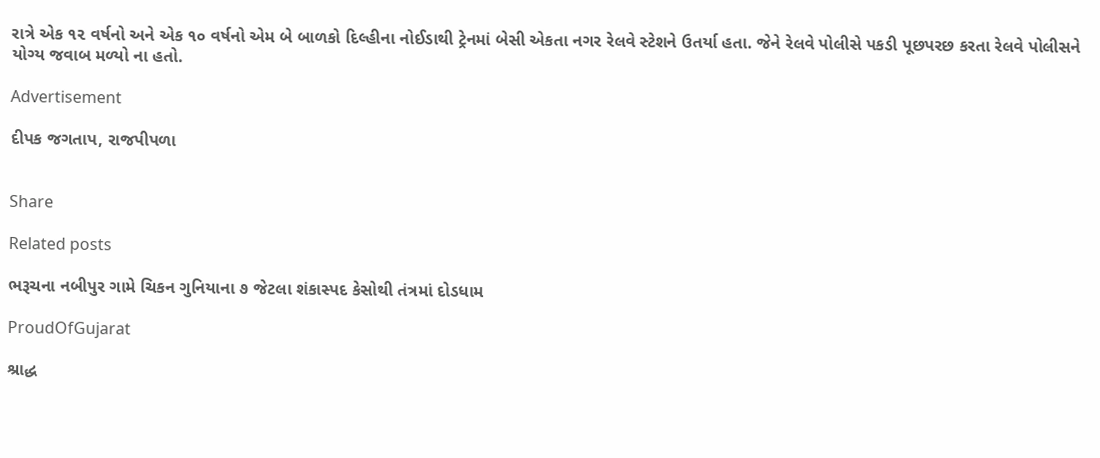રાત્રે એક ૧૨ વર્ષનો અને એક ૧૦ વર્ષનો એમ બે બાળકો દિલ્હીના નોઈડાથી ટ્રેનમાં બેસી એકતા નગર રેલવે સ્ટેશને ઉતર્યા હતા. જેને રેલવે પોલીસે પકડી પૂછપરછ કરતા રેલવે પોલીસને યોગ્ય જવાબ મળ્યો ના હતો.

Advertisement

દીપક જગતાપ, રાજપીપળા


Share

Related posts

ભરૂચના નબીપુર ગામે ચિકન ગુનિયાના ૭ જેટલા શંકાસ્પદ કેસોથી તંત્રમાં દોડધામ

ProudOfGujarat

શ્રાદ્ધ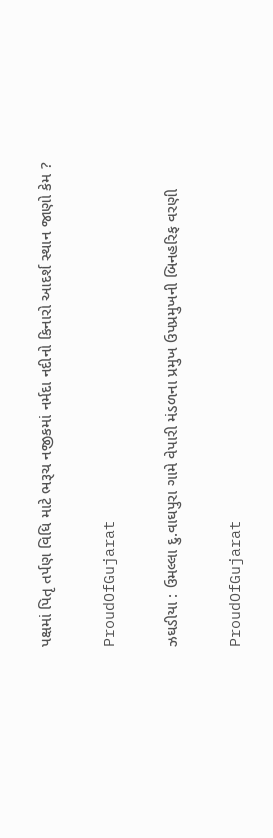પક્ષમાં પિતૃ તર્પણ વિધિ માટે ભરૂચ નજીકમાં નર્મદા નદીનો કિનારો આદર્શ સ્થાન જાણો કેમ ?

ProudOfGujarat

ઝઘડીયા : ઉમલ્લા દુ.વાઘપુરા ગામે વેપારી મંડળના પ્રમુખ ઉપપ્રમુખની બિનહરિફ વરણી

ProudOfGujarat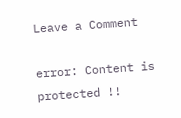Leave a Comment

error: Content is protected !!